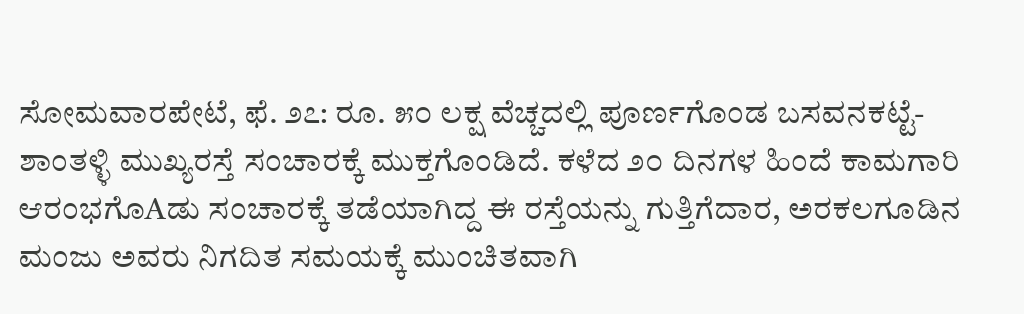ಸೋಮವಾರಪೇಟೆ, ಫೆ. ೨೭: ರೂ. ೫೦ ಲಕ್ಷ ವೆಚ್ಚದಲ್ಲಿ ಪೂರ್ಣಗೊಂಡ ಬಸವನಕಟ್ಟೆ-ಶಾಂತಳ್ಳಿ ಮುಖ್ಯರಸ್ತೆ ಸಂಚಾರಕ್ಕೆ ಮುಕ್ತಗೊಂಡಿದೆ. ಕಳೆದ ೨೦ ದಿನಗಳ ಹಿಂದೆ ಕಾಮಗಾರಿ ಆರಂಭಗೊAಡು ಸಂಚಾರಕ್ಕೆ ತಡೆಯಾಗಿದ್ದ ಈ ರಸ್ತೆಯನ್ನು ಗುತ್ತಿಗೆದಾರ, ಅರಕಲಗೂಡಿನ ಮಂಜು ಅವರು ನಿಗದಿತ ಸಮಯಕ್ಕೆ ಮುಂಚಿತವಾಗಿ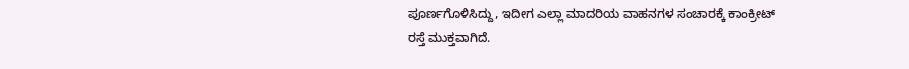ಪೂರ್ಣಗೊಳಿಸಿದ್ದು, ಇದೀಗ ಎಲ್ಲಾ ಮಾದರಿಯ ವಾಹನಗಳ ಸಂಚಾರಕ್ಕೆ ಕಾಂಕ್ರೀಟ್ ರಸ್ತೆ ಮುಕ್ತವಾಗಿದೆ.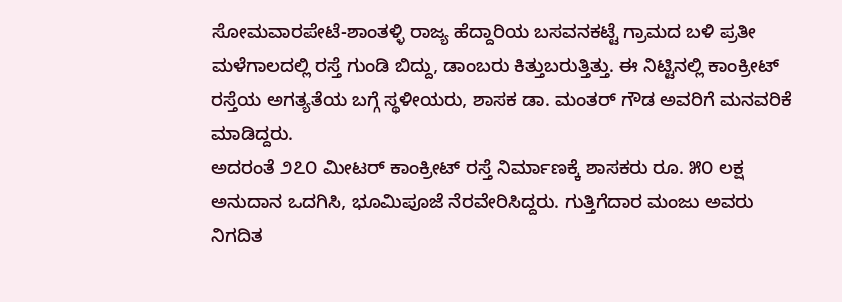ಸೋಮವಾರಪೇಟೆ-ಶಾಂತಳ್ಳಿ ರಾಜ್ಯ ಹೆದ್ದಾರಿಯ ಬಸವನಕಟ್ಟೆ ಗ್ರಾಮದ ಬಳಿ ಪ್ರತೀ ಮಳೆಗಾಲದಲ್ಲಿ ರಸ್ತೆ ಗುಂಡಿ ಬಿದ್ದು, ಡಾಂಬರು ಕಿತ್ತುಬರುತ್ತಿತ್ತು. ಈ ನಿಟ್ಟಿನಲ್ಲಿ ಕಾಂಕ್ರೀಟ್ ರಸ್ತೆಯ ಅಗತ್ಯತೆಯ ಬಗ್ಗೆ ಸ್ಥಳೀಯರು, ಶಾಸಕ ಡಾ. ಮಂತರ್ ಗೌಡ ಅವರಿಗೆ ಮನವರಿಕೆ ಮಾಡಿದ್ದರು.
ಅದರಂತೆ ೨೭೦ ಮೀಟರ್ ಕಾಂಕ್ರೀಟ್ ರಸ್ತೆ ನಿರ್ಮಾಣಕ್ಕೆ ಶಾಸಕರು ರೂ. ೫೦ ಲಕ್ಷ ಅನುದಾನ ಒದಗಿಸಿ, ಭೂಮಿಪೂಜೆ ನೆರವೇರಿಸಿದ್ದರು. ಗುತ್ತಿಗೆದಾರ ಮಂಜು ಅವರು ನಿಗದಿತ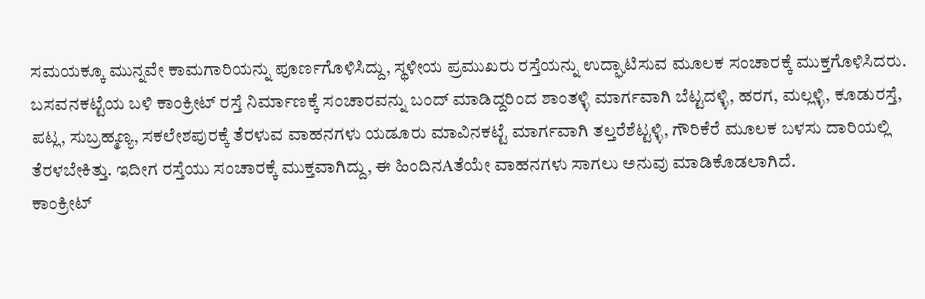ಸಮಯಕ್ಕೂ ಮುನ್ನವೇ ಕಾಮಗಾರಿಯನ್ನು ಪೂರ್ಣಗೊಳಿಸಿದ್ದು, ಸ್ಥಳೀಯ ಪ್ರಮುಖರು ರಸ್ತೆಯನ್ನು ಉದ್ಘಾಟಿಸುವ ಮೂಲಕ ಸಂಚಾರಕ್ಕೆ ಮುಕ್ತಗೊಳಿಸಿದರು.
ಬಸವನಕಟ್ಟೆಯ ಬಳಿ ಕಾಂಕ್ರೀಟ್ ರಸ್ತೆ ನಿರ್ಮಾಣಕ್ಕೆ ಸಂಚಾರವನ್ನು ಬಂದ್ ಮಾಡಿದ್ದರಿಂದ ಶಾಂತಳ್ಳಿ ಮಾರ್ಗವಾಗಿ ಬೆಟ್ಟದಳ್ಳಿ, ಹರಗ, ಮಲ್ಲಳ್ಳಿ, ಕೂಡುರಸ್ತೆ, ಪಟ್ಲ, ಸುಬ್ರಹ್ಮಣ್ಯ, ಸಕಲೇಶಪುರಕ್ಕೆ ತೆರಳುವ ವಾಹನಗಳು ಯಡೂರು ಮಾವಿನಕಟ್ಟೆ ಮಾರ್ಗವಾಗಿ ತಲ್ತರೆಶೆಟ್ಟಳ್ಳಿ, ಗೌರಿಕೆರೆ ಮೂಲಕ ಬಳಸು ದಾರಿಯಲ್ಲಿ ತೆರಳಬೇಕಿತ್ತು. ಇದೀಗ ರಸ್ತೆಯು ಸಂಚಾರಕ್ಕೆ ಮುಕ್ತವಾಗಿದ್ದು, ಈ ಹಿಂದಿನAತೆಯೇ ವಾಹನಗಳು ಸಾಗಲು ಅನುವು ಮಾಡಿಕೊಡಲಾಗಿದೆ.
ಕಾಂಕ್ರೀಟ್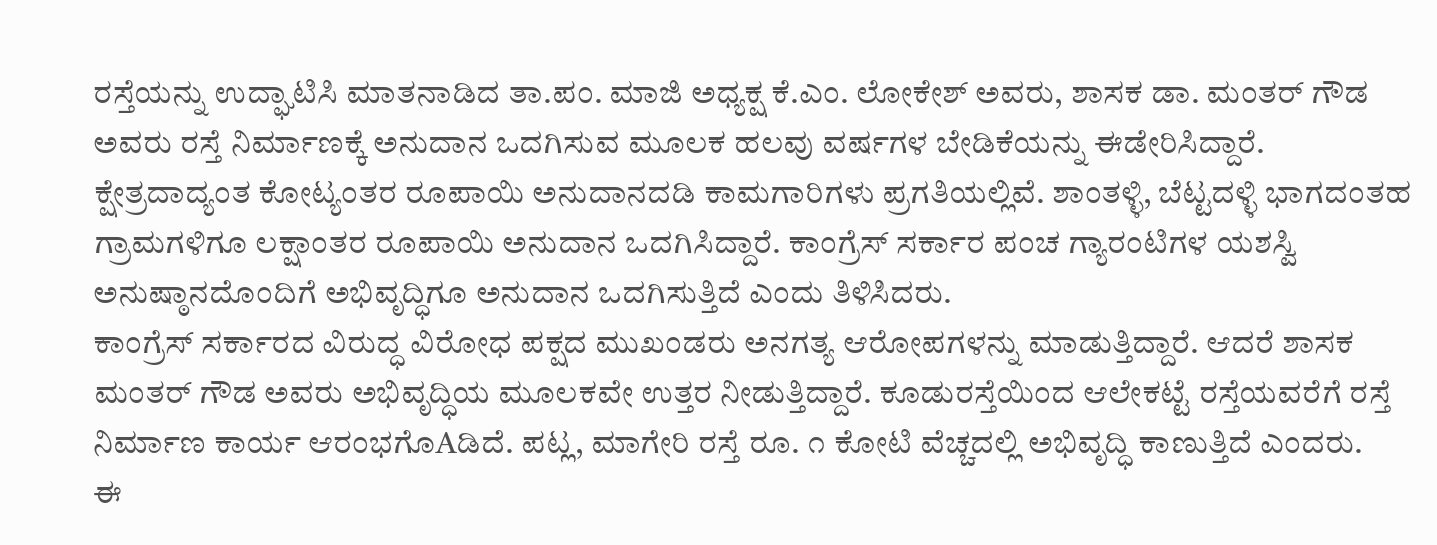ರಸ್ತೆಯನ್ನು ಉದ್ಘಾಟಿಸಿ ಮಾತನಾಡಿದ ತಾ.ಪಂ. ಮಾಜಿ ಅಧ್ಯಕ್ಷ ಕೆ.ಎಂ. ಲೋಕೇಶ್ ಅವರು, ಶಾಸಕ ಡಾ. ಮಂತರ್ ಗೌಡ ಅವರು ರಸ್ತೆ ನಿರ್ಮಾಣಕ್ಕೆ ಅನುದಾನ ಒದಗಿಸುವ ಮೂಲಕ ಹಲವು ವರ್ಷಗಳ ಬೇಡಿಕೆಯನ್ನು ಈಡೇರಿಸಿದ್ದಾರೆ. ಕ್ಷೇತ್ರದಾದ್ಯಂತ ಕೋಟ್ಯಂತರ ರೂಪಾಯಿ ಅನುದಾನದಡಿ ಕಾಮಗಾರಿಗಳು ಪ್ರಗತಿಯಲ್ಲಿವೆ. ಶಾಂತಳ್ಳಿ, ಬೆಟ್ಟದಳ್ಳಿ ಭಾಗದಂತಹ ಗ್ರಾಮಗಳಿಗೂ ಲಕ್ಷಾಂತರ ರೂಪಾಯಿ ಅನುದಾನ ಒದಗಿಸಿದ್ದಾರೆ. ಕಾಂಗ್ರೆಸ್ ಸರ್ಕಾರ ಪಂಚ ಗ್ಯಾರಂಟಿಗಳ ಯಶಸ್ವಿ ಅನುಷ್ಠಾನದೊಂದಿಗೆ ಅಭಿವೃದ್ಧಿಗೂ ಅನುದಾನ ಒದಗಿಸುತ್ತಿದೆ ಎಂದು ತಿಳಿಸಿದರು.
ಕಾಂಗ್ರೆಸ್ ಸರ್ಕಾರದ ವಿರುದ್ಧ ವಿರೋಧ ಪಕ್ಷದ ಮುಖಂಡರು ಅನಗತ್ಯ ಆರೋಪಗಳನ್ನು ಮಾಡುತ್ತಿದ್ದಾರೆ. ಆದರೆ ಶಾಸಕ ಮಂತರ್ ಗೌಡ ಅವರು ಅಭಿವೃದ್ಧಿಯ ಮೂಲಕವೇ ಉತ್ತರ ನೀಡುತ್ತಿದ್ದಾರೆ. ಕೂಡುರಸ್ತೆಯಿಂದ ಆಲೇಕಟ್ಟೆ ರಸ್ತೆಯವರೆಗೆ ರಸ್ತೆ ನಿರ್ಮಾಣ ಕಾರ್ಯ ಆರಂಭಗೊAಡಿದೆ. ಪಟ್ಲ, ಮಾಗೇರಿ ರಸ್ತೆ ರೂ. ೧ ಕೋಟಿ ವೆಚ್ಚದಲ್ಲಿ ಅಭಿವೃದ್ಧಿ ಕಾಣುತ್ತಿದೆ ಎಂದರು.
ಈ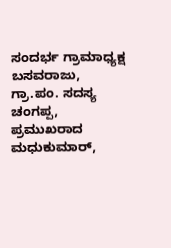ಸಂದರ್ಭ ಗ್ರಾಮಾಧ್ಯಕ್ಷ ಬಸವರಾಜು, ಗ್ರಾ.ಪಂ. ಸದಸ್ಯ ಚಂಗಪ್ಪ, ಪ್ರಮುಖರಾದ ಮಧುಕುಮಾರ್,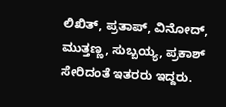ಲಿಖಿತ್, ಪ್ರತಾಪ್, ವಿನೋದ್, ಮುತ್ತಣ್ಣ, ಸುಬ್ಬಯ್ಯ, ಪ್ರಕಾಶ್ ಸೇರಿದಂತೆ ಇತರರು ಇದ್ದರು.